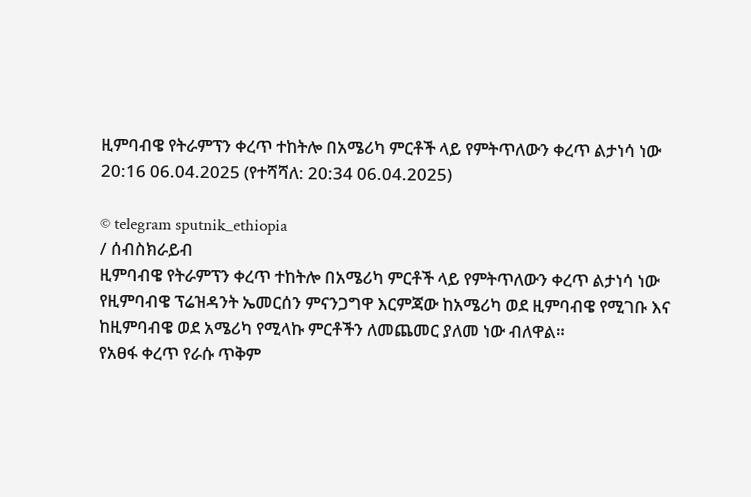ዚምባብዌ የትራምፕን ቀረጥ ተከትሎ በአሜሪካ ምርቶች ላይ የምትጥለውን ቀረጥ ልታነሳ ነው
20:16 06.04.2025 (የተሻሻለ: 20:34 06.04.2025)

© telegram sputnik_ethiopia
/ ሰብስክራይብ
ዚምባብዌ የትራምፕን ቀረጥ ተከትሎ በአሜሪካ ምርቶች ላይ የምትጥለውን ቀረጥ ልታነሳ ነው
የዚምባብዌ ፕሬዝዳንት ኤመርሰን ምናንጋግዋ እርምጃው ከአሜሪካ ወደ ዚምባብዌ የሚገቡ እና ከዚምባብዌ ወደ አሜሪካ የሚላኩ ምርቶችን ለመጨመር ያለመ ነው ብለዋል።
የአፀፋ ቀረጥ የራሱ ጥቅም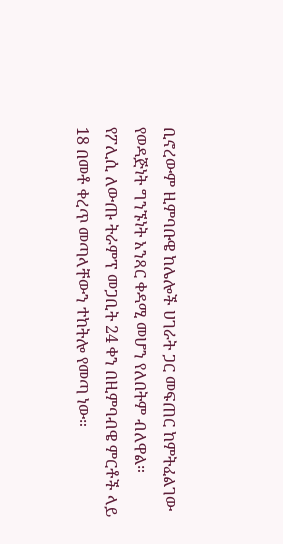ቢኖረውም ዚምባቡዌ ከሌሎች ሀገራት ጋር መፍጠር ከምትፈልገው የወዳጅነት ግንኙነት አንጻር ቀዳሚ መሆን የለበትም ብለዋል።
የፖሊሲ ለውጡ ትራምፕ መጋቢት 24 ቀን በዚምባብዌ ምርቶች ላይ 18 በመቶ ቀረጥ መጣላቸውን ተከትሎ የመጣ ነው።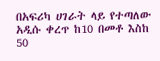በአፍሪካ ሀገራት ላይ የተጣለው አዲሱ ቀረጥ ከ10 በመቶ እስከ 50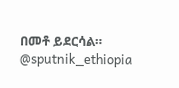በመቶ ይደርሳል።
@sputnik_ethiopia